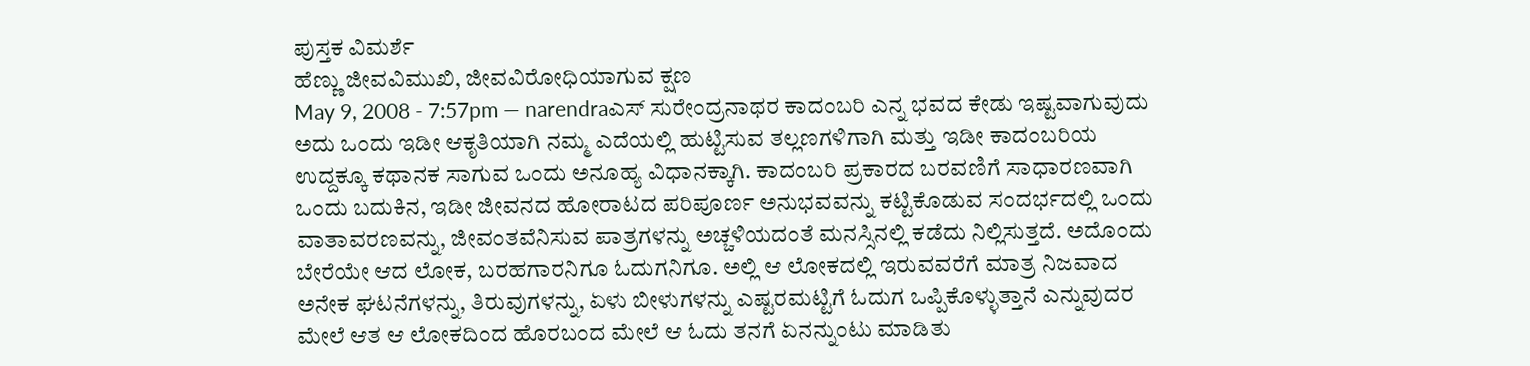ಪುಸ್ತಕ ವಿಮರ್ಶೆ
ಹೆಣ್ಣು ಜೀವವಿಮುಖಿ, ಜೀವವಿರೋಧಿಯಾಗುವ ಕ್ಷಣ
May 9, 2008 - 7:57pm — narendraಎಸ್ ಸುರೇಂದ್ರನಾಥರ ಕಾದಂಬರಿ ಎನ್ನ ಭವದ ಕೇಡು ಇಷ್ಟವಾಗುವುದು ಅದು ಒಂದು ಇಡೀ ಆಕೃತಿಯಾಗಿ ನಮ್ಮ ಎದೆಯಲ್ಲಿ ಹುಟ್ಟಿಸುವ ತಲ್ಲಣಗಳಿಗಾಗಿ ಮತ್ತು ಇಡೀ ಕಾದಂಬರಿಯ ಉದ್ದಕ್ಕೂ ಕಥಾನಕ ಸಾಗುವ ಒಂದು ಅನೂಹ್ಯ ವಿಧಾನಕ್ಕಾಗಿ. ಕಾದಂಬರಿ ಪ್ರಕಾರದ ಬರವಣಿಗೆ ಸಾಧಾರಣವಾಗಿ ಒಂದು ಬದುಕಿನ, ಇಡೀ ಜೀವನದ ಹೋರಾಟದ ಪರಿಪೂರ್ಣ ಅನುಭವವನ್ನು ಕಟ್ಟಿಕೊಡುವ ಸಂದರ್ಭದಲ್ಲಿ ಒಂದು ವಾತಾವರಣವನ್ನು, ಜೀವಂತವೆನಿಸುವ ಪಾತ್ರಗಳನ್ನು ಅಚ್ಚಳಿಯದಂತೆ ಮನಸ್ಸಿನಲ್ಲಿ ಕಡೆದು ನಿಲ್ಲಿಸುತ್ತದೆ. ಅದೊಂದು ಬೇರೆಯೇ ಆದ ಲೋಕ, ಬರಹಗಾರನಿಗೂ ಓದುಗನಿಗೂ. ಅಲ್ಲಿ ಆ ಲೋಕದಲ್ಲಿ ಇರುವವರೆಗೆ ಮಾತ್ರ ನಿಜವಾದ ಅನೇಕ ಘಟನೆಗಳನ್ನು, ತಿರುವುಗಳನ್ನು, ಏಳು ಬೀಳುಗಳನ್ನು ಎಷ್ಟರಮಟ್ಟಿಗೆ ಓದುಗ ಒಪ್ಪಿಕೊಳ್ಳುತ್ತಾನೆ ಎನ್ನುವುದರ ಮೇಲೆ ಆತ ಆ ಲೋಕದಿಂದ ಹೊರಬಂದ ಮೇಲೆ ಆ ಓದು ತನಗೆ ಏನನ್ನುಂಟು ಮಾಡಿತು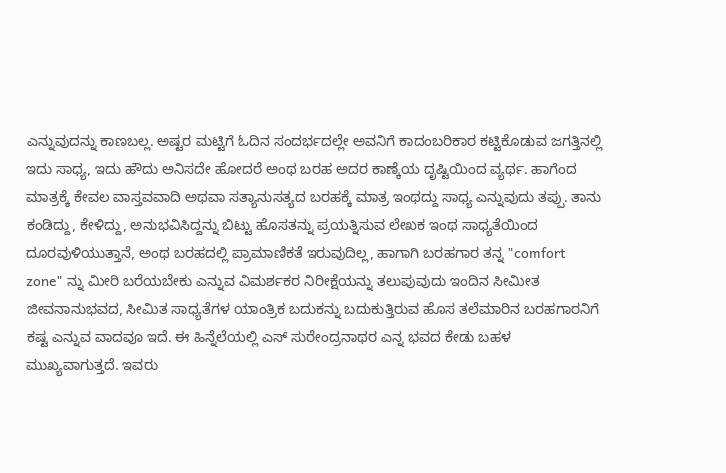ಎನ್ನುವುದನ್ನು ಕಾಣಬಲ್ಲ. ಅಷ್ಟರ ಮಟ್ಟಿಗೆ ಓದಿನ ಸಂದರ್ಭದಲ್ಲೇ ಅವನಿಗೆ ಕಾದಂಬರಿಕಾರ ಕಟ್ಟಿಕೊಡುವ ಜಗತ್ತಿನಲ್ಲಿ ಇದು ಸಾಧ್ಯ, ಇದು ಹೌದು ಅನಿಸದೇ ಹೋದರೆ ಅಂಥ ಬರಹ ಅದರ ಕಾಣ್ಕೆಯ ದೃಷ್ಟಿಯಿಂದ ವ್ಯರ್ಥ. ಹಾಗೆಂದ ಮಾತ್ರಕ್ಕೆ ಕೇವಲ ವಾಸ್ತವವಾದಿ ಅಥವಾ ಸತ್ಯಾನುಸತ್ಯದ ಬರಹಕ್ಕೆ ಮಾತ್ರ ಇಂಥದ್ದು ಸಾಧ್ಯ ಎನ್ನುವುದು ತಪ್ಪು. ತಾನು ಕಂಡಿದ್ದು, ಕೇಳಿದ್ದು, ಅನುಭವಿಸಿದ್ದನ್ನು ಬಿಟ್ಟು ಹೊಸತನ್ನು ಪ್ರಯತ್ನಿಸುವ ಲೇಖಕ ಇಂಥ ಸಾಧ್ಯತೆಯಿಂದ ದೂರವುಳಿಯುತ್ತಾನೆ, ಅಂಥ ಬರಹದಲ್ಲಿ ಪ್ರಾಮಾಣಿಕತೆ ಇರುವುದಿಲ್ಲ, ಹಾಗಾಗಿ ಬರಹಗಾರ ತನ್ನ "comfort zone" ನ್ನು ಮೀರಿ ಬರೆಯಬೇಕು ಎನ್ನುವ ವಿಮರ್ಶಕರ ನಿರೀಕ್ಷೆಯನ್ನು ತಲುಪುವುದು ಇಂದಿನ ಸೀಮೀತ ಜೀವನಾನುಭವದ, ಸೀಮಿತ ಸಾಧ್ಯತೆಗಳ ಯಾಂತ್ರಿಕ ಬದುಕನ್ನು ಬದುಕುತ್ತಿರುವ ಹೊಸ ತಲೆಮಾರಿನ ಬರಹಗಾರನಿಗೆ ಕಷ್ಟ ಎನ್ನುವ ವಾದವೂ ಇದೆ. ಈ ಹಿನ್ನೆಲೆಯಲ್ಲಿ ಎಸ್ ಸುರೇಂದ್ರನಾಥರ ಎನ್ನ ಭವದ ಕೇಡು ಬಹಳ ಮುಖ್ಯವಾಗುತ್ತದೆ. ಇವರು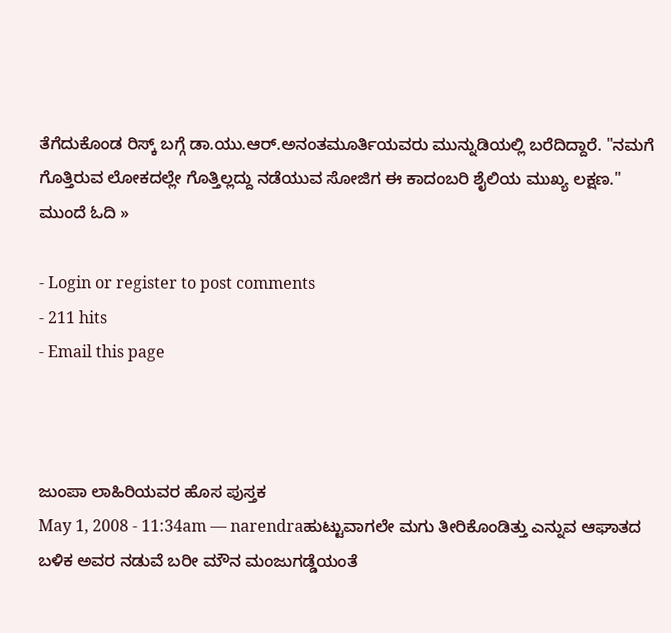ತೆಗೆದುಕೊಂಡ ರಿಸ್ಕ್ ಬಗ್ಗೆ ಡಾ.ಯು.ಆರ್.ಅನಂತಮೂರ್ತಿಯವರು ಮುನ್ನುಡಿಯಲ್ಲಿ ಬರೆದಿದ್ದಾರೆ. "ನಮಗೆ ಗೊತ್ತಿರುವ ಲೋಕದಲ್ಲೇ ಗೊತ್ತಿಲ್ಲದ್ದು ನಡೆಯುವ ಸೋಜಿಗ ಈ ಕಾದಂಬರಿ ಶೈಲಿಯ ಮುಖ್ಯ ಲಕ್ಷಣ." ಮುಂದೆ ಓದಿ »

- Login or register to post comments
- 211 hits
- Email this page



ಜುಂಪಾ ಲಾಹಿರಿಯವರ ಹೊಸ ಪುಸ್ತಕ
May 1, 2008 - 11:34am — narendraಹುಟ್ಟುವಾಗಲೇ ಮಗು ತೀರಿಕೊಂಡಿತ್ತು ಎನ್ನುವ ಆಘಾತದ ಬಳಿಕ ಅವರ ನಡುವೆ ಬರೀ ಮೌನ ಮಂಜುಗಡ್ಡೆಯಂತೆ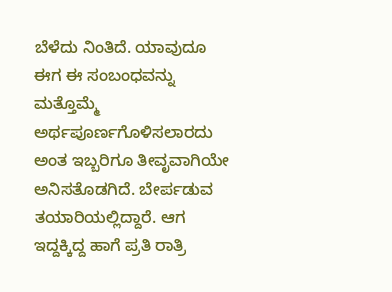ಬೆಳೆದು ನಿಂತಿದೆ. ಯಾವುದೂ ಈಗ ಈ ಸಂಬಂಧವನ್ನು ಮತ್ತೊಮ್ಮೆ ಅರ್ಥಪೂರ್ಣಗೊಳಿಸಲಾರದು ಅಂತ ಇಬ್ಬರಿಗೂ ತೀವೃವಾಗಿಯೇ ಅನಿಸತೊಡಗಿದೆ. ಬೇರ್ಪಡುವ ತಯಾರಿಯಲ್ಲಿದ್ದಾರೆ. ಆಗ ಇದ್ದಕ್ಕಿದ್ದ ಹಾಗೆ ಪ್ರತಿ ರಾತ್ರಿ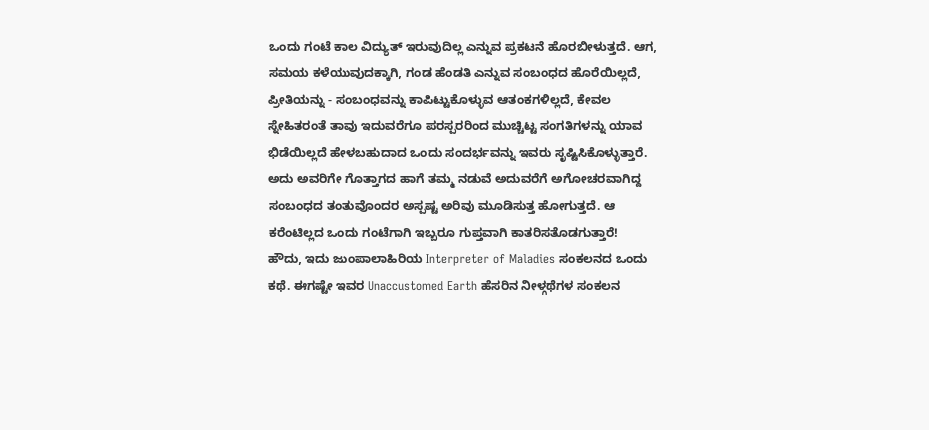ಒಂದು ಗಂಟೆ ಕಾಲ ವಿದ್ಯುತ್ ಇರುವುದಿಲ್ಲ ಎನ್ನುವ ಪ್ರಕಟನೆ ಹೊರಬೀಳುತ್ತದೆ. ಆಗ, ಸಮಯ ಕಳೆಯುವುದಕ್ಕಾಗಿ, ಗಂಡ ಹೆಂಡತಿ ಎನ್ನುವ ಸಂಬಂಧದ ಹೊರೆಯಿಲ್ಲದೆ, ಪ್ರೀತಿಯನ್ನು - ಸಂಬಂಧವನ್ನು ಕಾಪಿಟ್ಟುಕೊಳ್ಳುವ ಆತಂಕಗಳಿಲ್ಲದೆ, ಕೇವಲ ಸ್ನೇಹಿತರಂತೆ ತಾವು ಇದುವರೆಗೂ ಪರಸ್ಪರರಿಂದ ಮುಚ್ಚಿಟ್ಟ ಸಂಗತಿಗಳನ್ನು ಯಾವ ಭಿಡೆಯಿಲ್ಲದೆ ಹೇಳಬಹುದಾದ ಒಂದು ಸಂದರ್ಭವನ್ನು ಇವರು ಸೃಷ್ಟಿಸಿಕೊಳ್ಳುತ್ತಾರೆ. ಅದು ಅವರಿಗೇ ಗೊತ್ತಾಗದ ಹಾಗೆ ತಮ್ಮ ನಡುವೆ ಅದುವರೆಗೆ ಅಗೋಚರವಾಗಿದ್ದ ಸಂಬಂಧದ ತಂತುವೊಂದರ ಅಸ್ಪಷ್ಟ ಅರಿವು ಮೂಡಿಸುತ್ತ ಹೋಗುತ್ತದೆ. ಆ ಕರೆಂಟಿಲ್ಲದ ಒಂದು ಗಂಟೆಗಾಗಿ ಇಬ್ಬರೂ ಗುಪ್ತವಾಗಿ ಕಾತರಿಸತೊಡಗುತ್ತಾರೆ!
ಹೌದು, ಇದು ಜುಂಪಾಲಾಹಿರಿಯ Interpreter of Maladies ಸಂಕಲನದ ಒಂದು ಕಥೆ. ಈಗಷ್ಟೇ ಇವರ Unaccustomed Earth ಹೆಸರಿನ ನೀಳ್ಗಥೆಗಳ ಸಂಕಲನ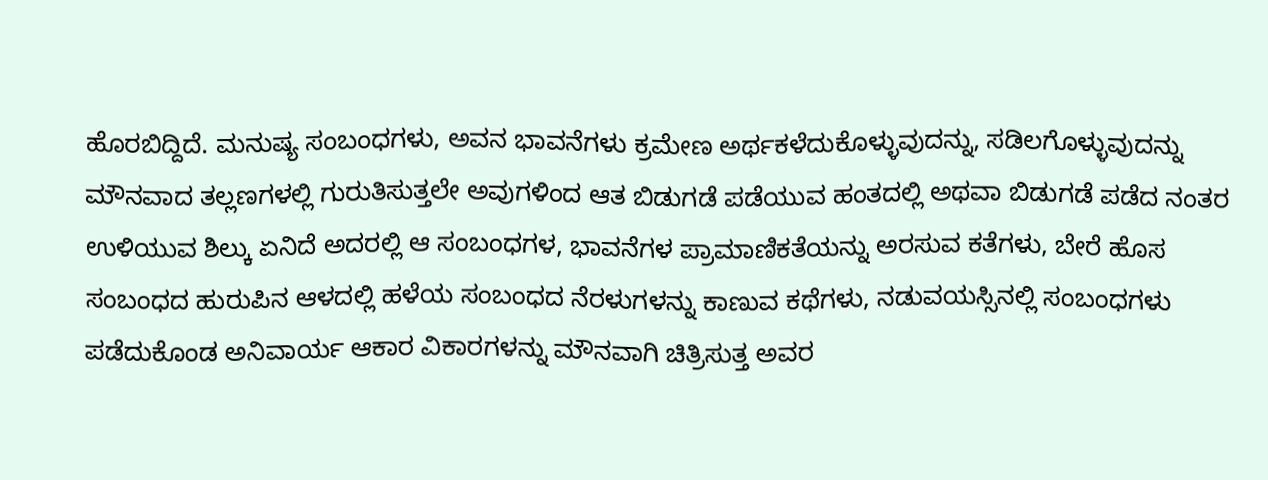ಹೊರಬಿದ್ದಿದೆ. ಮನುಷ್ಯ ಸಂಬಂಧಗಳು, ಅವನ ಭಾವನೆಗಳು ಕ್ರಮೇಣ ಅರ್ಥಕಳೆದುಕೊಳ್ಳುವುದನ್ನು, ಸಡಿಲಗೊಳ್ಳುವುದನ್ನು ಮೌನವಾದ ತಲ್ಲಣಗಳಲ್ಲಿ ಗುರುತಿಸುತ್ತಲೇ ಅವುಗಳಿಂದ ಆತ ಬಿಡುಗಡೆ ಪಡೆಯುವ ಹಂತದಲ್ಲಿ ಅಥವಾ ಬಿಡುಗಡೆ ಪಡೆದ ನಂತರ ಉಳಿಯುವ ಶಿಲ್ಕು ಏನಿದೆ ಅದರಲ್ಲಿ ಆ ಸಂಬಂಧಗಳ, ಭಾವನೆಗಳ ಪ್ರಾಮಾಣಿಕತೆಯನ್ನು ಅರಸುವ ಕತೆಗಳು, ಬೇರೆ ಹೊಸ ಸಂಬಂಧದ ಹುರುಪಿನ ಆಳದಲ್ಲಿ ಹಳೆಯ ಸಂಬಂಧದ ನೆರಳುಗಳನ್ನು ಕಾಣುವ ಕಥೆಗಳು, ನಡುವಯಸ್ಸಿನಲ್ಲಿ ಸಂಬಂಧಗಳು ಪಡೆದುಕೊಂಡ ಅನಿವಾರ್ಯ ಆಕಾರ ವಿಕಾರಗಳನ್ನು ಮೌನವಾಗಿ ಚಿತ್ರಿಸುತ್ತ ಅವರ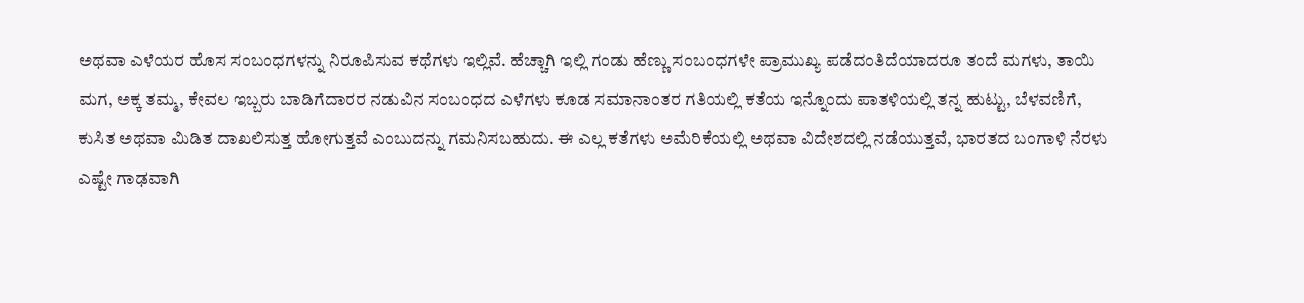ಅಥವಾ ಎಳೆಯರ ಹೊಸ ಸಂಬಂಧಗಳನ್ನು ನಿರೂಪಿಸುವ ಕಥೆಗಳು ಇಲ್ಲಿವೆ. ಹೆಚ್ಚಾಗಿ ಇಲ್ಲಿ ಗಂಡು ಹೆಣ್ಣು ಸಂಬಂಧಗಳೇ ಪ್ರಾಮುಖ್ಯ ಪಡೆದಂತಿದೆಯಾದರೂ ತಂದೆ ಮಗಳು, ತಾಯಿ ಮಗ, ಅಕ್ಕ ತಮ್ಮ, ಕೇವಲ ಇಬ್ಬರು ಬಾಡಿಗೆದಾರರ ನಡುವಿನ ಸಂಬಂಧದ ಎಳೆಗಳು ಕೂಡ ಸಮಾನಾಂತರ ಗತಿಯಲ್ಲಿ ಕತೆಯ ಇನ್ನೊಂದು ಪಾತಳಿಯಲ್ಲಿ ತನ್ನ ಹುಟ್ಟು, ಬೆಳವಣಿಗೆ, ಕುಸಿತ ಅಥವಾ ಮಿಡಿತ ದಾಖಲಿಸುತ್ತ ಹೋಗುತ್ತವೆ ಎಂಬುದನ್ನು ಗಮನಿಸಬಹುದು. ಈ ಎಲ್ಲ ಕತೆಗಳು ಅಮೆರಿಕೆಯಲ್ಲಿ ಅಥವಾ ವಿದೇಶದಲ್ಲಿ ನಡೆಯುತ್ತವೆ, ಭಾರತದ ಬಂಗಾಳಿ ನೆರಳು ಎಷ್ಟೇ ಗಾಢವಾಗಿ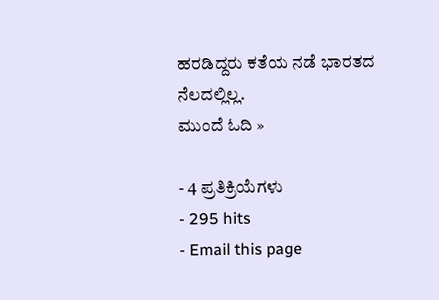ಹರಡಿದ್ದರು ಕತೆಯ ನಡೆ ಭಾರತದ ನೆಲದಲ್ಲಿಲ್ಲ.
ಮುಂದೆ ಓದಿ »

- 4 ಪ್ರತಿಕ್ರಿಯೆಗಳು
- 295 hits
- Email this page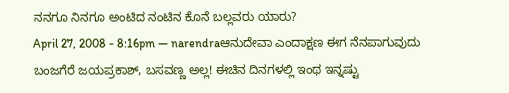ನನಗೂ ನಿನಗೂ ಅಂಟಿದ ನಂಟಿನ ಕೊನೆ ಬಲ್ಲವರು ಯಾರು?
April 27, 2008 - 8:16pm — narendraಆನುದೇವಾ ಎಂದಾಕ್ಷಣ ಈಗ ನೆನಪಾಗುವುದು ಬಂಜಗೆರೆ ಜಯಪ್ರಕಾಶ್, ಬಸವಣ್ಣ ಅಲ್ಲ! ಈಚಿನ ದಿನಗಳಲ್ಲಿ ಇಂಥ ಇನ್ನಷ್ಟು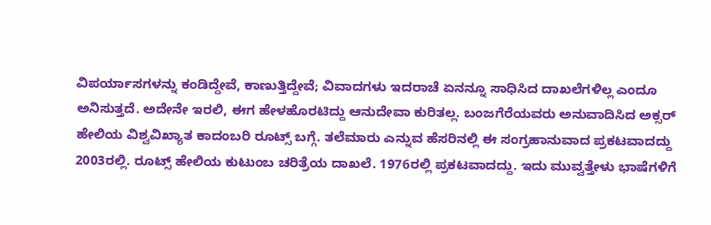ವಿಪರ್ಯಾಸಗಳನ್ನು ಕಂಡಿದ್ದೇವೆ, ಕಾಣುತ್ತಿದ್ದೇವೆ; ವಿವಾದಗಳು ಇದರಾಚೆ ಏನನ್ನೂ ಸಾಧಿಸಿದ ದಾಖಲೆಗಳಿಲ್ಲ ಎಂದೂ ಅನಿಸುತ್ತದೆ. ಅದೇನೇ ಇರಲಿ, ಈಗ ಹೇಳಹೊರಟಿದ್ದು ಆನುದೇವಾ ಕುರಿತಲ್ಲ. ಬಂಜಗೆರೆಯವರು ಅನುವಾದಿಸಿದ ಅಕ್ಸರ್ ಹೇಲಿಯ ವಿಶ್ವವಿಖ್ಯಾತ ಕಾದಂಬರಿ ರೂಟ್ಸ್ ಬಗ್ಗೆ. ತಲೆಮಾರು ಎನ್ನುವ ಹೆಸರಿನಲ್ಲಿ ಈ ಸಂಗ್ರಹಾನುವಾದ ಪ್ರಕಟವಾದದ್ದು 2003ರಲ್ಲಿ. ರೂಟ್ಸ್ ಹೇಲಿಯ ಕುಟುಂಬ ಚರಿತ್ರೆಯ ದಾಖಲೆ. 1976ರಲ್ಲಿ ಪ್ರಕಟವಾದದ್ದು. ಇದು ಮುವ್ವತ್ತೇಳು ಭಾಷೆಗಳಿಗೆ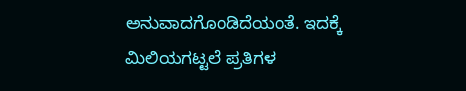ಅನುವಾದಗೊಂಡಿದೆಯಂತೆ. ಇದಕ್ಕೆ ಮಿಲಿಯಗಟ್ಟಲೆ ಪ್ರತಿಗಳ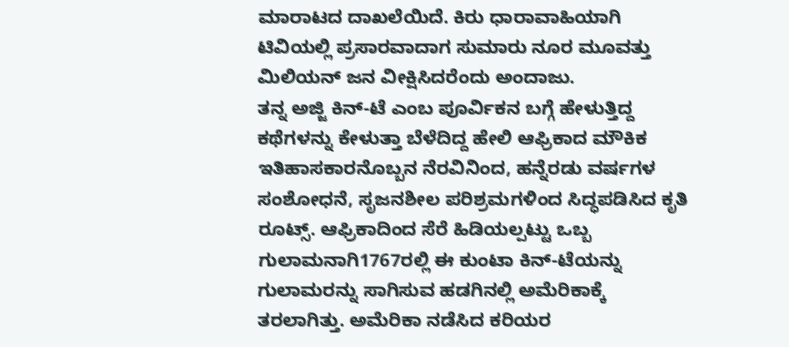ಮಾರಾಟದ ದಾಖಲೆಯಿದೆ. ಕಿರು ಧಾರಾವಾಹಿಯಾಗಿ ಟಿವಿಯಲ್ಲಿ ಪ್ರಸಾರವಾದಾಗ ಸುಮಾರು ನೂರ ಮೂವತ್ತು ಮಿಲಿಯನ್ ಜನ ವೀಕ್ಷಿಸಿದರೆಂದು ಅಂದಾಜು.
ತನ್ನ ಅಜ್ಜಿ ಕಿನ್-ಟೆ ಎಂಬ ಪೂರ್ವಿಕನ ಬಗ್ಗೆ ಹೇಳುತ್ತಿದ್ದ ಕಥೆಗಳನ್ನು ಕೇಳುತ್ತಾ ಬೆಳೆದಿದ್ದ ಹೇಲಿ ಆಫ್ರಿಕಾದ ಮೌಕಿಕ ಇತಿಹಾಸಕಾರನೊಬ್ಬನ ನೆರವಿನಿಂದ, ಹನ್ನೆರಡು ವರ್ಷಗಳ ಸಂಶೋಧನೆ, ಸೃಜನಶೀಲ ಪರಿಶ್ರಮಗಳಿಂದ ಸಿದ್ಧಪಡಿಸಿದ ಕೃತಿ ರೂಟ್ಸ್. ಆಫ್ರಿಕಾದಿಂದ ಸೆರೆ ಹಿಡಿಯಲ್ಪಟ್ಟು ಒಬ್ಬ ಗುಲಾಮನಾಗಿ1767ರಲ್ಲಿ ಈ ಕುಂಟಾ ಕಿನ್-ಟೆಯನ್ನು ಗುಲಾಮರನ್ನು ಸಾಗಿಸುವ ಹಡಗಿನಲ್ಲಿ ಅಮೆರಿಕಾಕ್ಕೆ ತರಲಾಗಿತ್ತು. ಅಮೆರಿಕಾ ನಡೆಸಿದ ಕರಿಯರ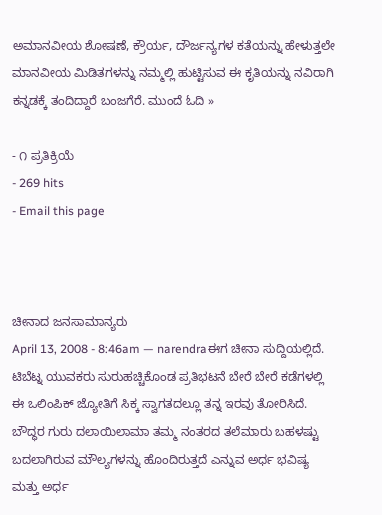ಅಮಾನವೀಯ ಶೋಷಣೆ, ಕ್ರೌರ್ಯ, ದೌರ್ಜನ್ಯಗಳ ಕತೆಯನ್ನು ಹೇಳುತ್ತಲೇ ಮಾನವೀಯ ಮಿಡಿತಗಳನ್ನು ನಮ್ಮಲ್ಲಿ ಹುಟ್ಟಿಸುವ ಈ ಕೃತಿಯನ್ನು ನವಿರಾಗಿ ಕನ್ನಡಕ್ಕೆ ತಂದಿದ್ದಾರೆ ಬಂಜಗೆರೆ. ಮುಂದೆ ಓದಿ »

- ೧ ಪ್ರತಿಕ್ರಿಯೆ
- 269 hits
- Email this page



ಚೀನಾದ ಜನಸಾಮಾನ್ಯರು
April 13, 2008 - 8:46am — narendraಈಗ ಚೀನಾ ಸುದ್ದಿಯಲ್ಲಿದೆ. ಟಿಬೆಟ್ನ ಯುವಕರು ಸುರುಹಚ್ಚಿಕೊಂಡ ಪ್ರತಿಭಟನೆ ಬೇರೆ ಬೇರೆ ಕಡೆಗಳಲ್ಲಿ ಈ ಒಲಿಂಪಿಕ್ ಜ್ಯೋತಿಗೆ ಸಿಕ್ಕ ಸ್ವಾಗತದಲ್ಲೂ ತನ್ನ ಇರವು ತೋರಿಸಿದೆ. ಬೌದ್ಧರ ಗುರು ದಲಾಯಿಲಾಮಾ ತಮ್ಮ ನಂತರದ ತಲೆಮಾರು ಬಹಳಷ್ಟು ಬದಲಾಗಿರುವ ಮೌಲ್ಯಗಳನ್ನು ಹೊಂದಿರುತ್ತದೆ ಎನ್ನುವ ಅರ್ಧ ಭವಿಷ್ಯ ಮತ್ತು ಅರ್ಧ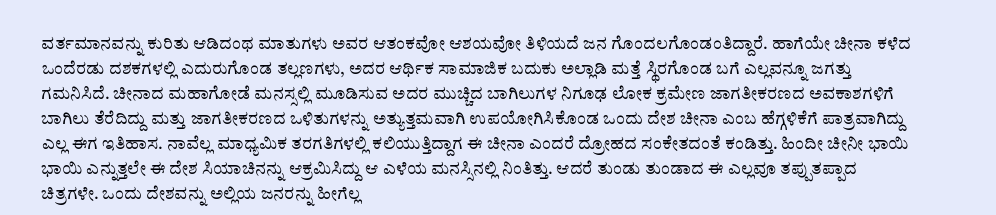ವರ್ತಮಾನವನ್ನು ಕುರಿತು ಆಡಿದಂಥ ಮಾತುಗಳು ಅವರ ಆತಂಕವೋ ಆಶಯವೋ ತಿಳಿಯದೆ ಜನ ಗೊಂದಲಗೊಂಡಂತಿದ್ದಾರೆ. ಹಾಗೆಯೇ ಚೀನಾ ಕಳೆದ ಒಂದೆರಡು ದಶಕಗಳಲ್ಲಿ ಎದುರುಗೊಂಡ ತಲ್ಲಣಗಳು, ಅದರ ಆರ್ಥಿಕ ಸಾಮಾಜಿಕ ಬದುಕು ಅಲ್ಲಾಡಿ ಮತ್ತೆ ಸ್ಥಿರಗೊಂಡ ಬಗೆ ಎಲ್ಲವನ್ನೂ ಜಗತ್ತು ಗಮನಿಸಿದೆ. ಚೀನಾದ ಮಹಾಗೋಡೆ ಮನಸ್ಸಲ್ಲಿ ಮೂಡಿಸುವ ಅದರ ಮುಚ್ಚಿದ ಬಾಗಿಲುಗಳ ನಿಗೂಢ ಲೋಕ ಕ್ರಮೇಣ ಜಾಗತೀಕರಣದ ಅವಕಾಶಗಳಿಗೆ ಬಾಗಿಲು ತೆರೆದಿದ್ದು ಮತ್ತು ಜಾಗತೀಕರಣದ ಒಳಿತುಗಳನ್ನು ಅತ್ಯುತ್ತಮವಾಗಿ ಉಪಯೋಗಿಸಿಕೊಂಡ ಒಂದು ದೇಶ ಚೀನಾ ಎಂಬ ಹೆಗ್ಗಳಿಕೆಗೆ ಪಾತ್ರವಾಗಿದ್ದು ಎಲ್ಲ ಈಗ ಇತಿಹಾಸ. ನಾವೆಲ್ಲ ಮಾಧ್ಯಮಿಕ ತರಗತಿಗಳಲ್ಲಿ ಕಲಿಯುತ್ತಿದ್ದಾಗ ಈ ಚೀನಾ ಎಂದರೆ ದ್ರೋಹದ ಸಂಕೇತದಂತೆ ಕಂಡಿತ್ತು. ಹಿಂದೀ ಚೀನೀ ಭಾಯಿ ಭಾಯಿ ಎನ್ನುತ್ತಲೇ ಈ ದೇಶ ಸಿಯಾಚಿನನ್ನು ಆಕ್ರಮಿಸಿದ್ದು ಆ ಎಳೆಯ ಮನಸ್ಸಿನಲ್ಲಿ ನಿಂತಿತ್ತು. ಆದರೆ ತುಂಡು ತುಂಡಾದ ಈ ಎಲ್ಲವೂ ತಪ್ಪುತಪ್ಪಾದ ಚಿತ್ರಗಳೇ. ಒಂದು ದೇಶವನ್ನು ಅಲ್ಲಿಯ ಜನರನ್ನು ಹೀಗೆಲ್ಲ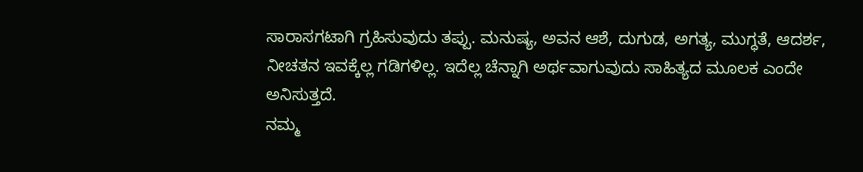ಸಾರಾಸಗಟಾಗಿ ಗ್ರಹಿಸುವುದು ತಪ್ಪು. ಮನುಷ್ಯ, ಅವನ ಆಶೆ, ದುಗುಡ, ಅಗತ್ಯ, ಮುಗ್ಧತೆ, ಆದರ್ಶ, ನೀಚತನ ಇವಕ್ಕೆಲ್ಲ ಗಡಿಗಳಿಲ್ಲ. ಇದೆಲ್ಲ ಚೆನ್ನಾಗಿ ಅರ್ಥವಾಗುವುದು ಸಾಹಿತ್ಯದ ಮೂಲಕ ಎಂದೇ ಅನಿಸುತ್ತದೆ.
ನಮ್ಮ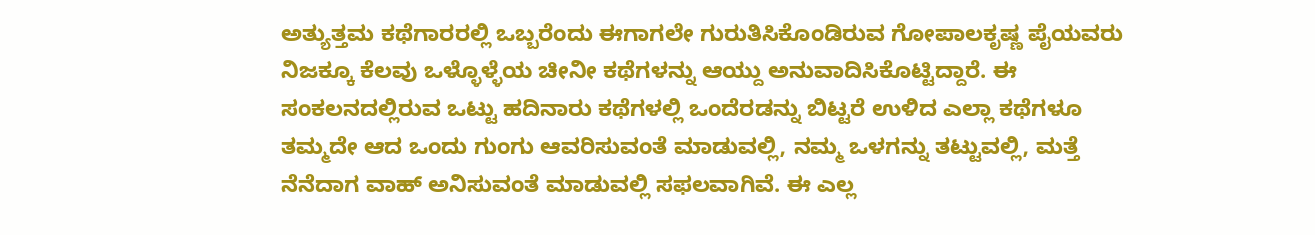ಅತ್ಯುತ್ತಮ ಕಥೆಗಾರರಲ್ಲಿ ಒಬ್ಬರೆಂದು ಈಗಾಗಲೇ ಗುರುತಿಸಿಕೊಂಡಿರುವ ಗೋಪಾಲಕೃಷ್ಣ ಪೈಯವರು ನಿಜಕ್ಕೂ ಕೆಲವು ಒಳ್ಳೊಳ್ಳೆಯ ಚೀನೀ ಕಥೆಗಳನ್ನು ಆಯ್ದು ಅನುವಾದಿಸಿಕೊಟ್ಟಿದ್ದಾರೆ. ಈ ಸಂಕಲನದಲ್ಲಿರುವ ಒಟ್ಟು ಹದಿನಾರು ಕಥೆಗಳಲ್ಲಿ ಒಂದೆರಡನ್ನು ಬಿಟ್ಟರೆ ಉಳಿದ ಎಲ್ಲಾ ಕಥೆಗಳೂ ತಮ್ಮದೇ ಆದ ಒಂದು ಗುಂಗು ಆವರಿಸುವಂತೆ ಮಾಡುವಲ್ಲಿ, ನಮ್ಮ ಒಳಗನ್ನು ತಟ್ಟುವಲ್ಲಿ, ಮತ್ತೆ ನೆನೆದಾಗ ವಾಹ್ ಅನಿಸುವಂತೆ ಮಾಡುವಲ್ಲಿ ಸಫಲವಾಗಿವೆ. ಈ ಎಲ್ಲ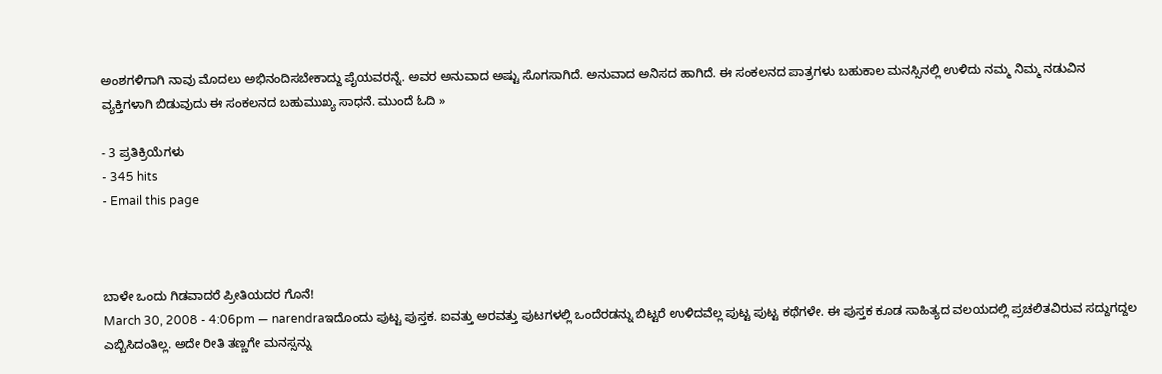ಅಂಶಗಳಿಗಾಗಿ ನಾವು ಮೊದಲು ಅಭಿನಂದಿಸಬೇಕಾದ್ದು ಪೈಯವರನ್ನೆ. ಅವರ ಅನುವಾದ ಅಷ್ಟು ಸೊಗಸಾಗಿದೆ. ಅನುವಾದ ಅನಿಸದ ಹಾಗಿದೆ. ಈ ಸಂಕಲನದ ಪಾತ್ರಗಳು ಬಹುಕಾಲ ಮನಸ್ಸಿನಲ್ಲಿ ಉಳಿದು ನಮ್ಮ ನಿಮ್ಮ ನಡುವಿನ ವ್ಯಕ್ತಿಗಳಾಗಿ ಬಿಡುವುದು ಈ ಸಂಕಲನದ ಬಹುಮುಖ್ಯ ಸಾಧನೆ. ಮುಂದೆ ಓದಿ »

- 3 ಪ್ರತಿಕ್ರಿಯೆಗಳು
- 345 hits
- Email this page



ಬಾಳೇ ಒಂದು ಗಿಡವಾದರೆ ಪ್ರೀತಿಯದರ ಗೊನೆ!
March 30, 2008 - 4:06pm — narendraಇದೊಂದು ಪುಟ್ಟ ಪುಸ್ತಕ. ಐವತ್ತು ಅರವತ್ತು ಪುಟಗಳಲ್ಲಿ ಒಂದೆರಡನ್ನು ಬಿಟ್ಟರೆ ಉಳಿದವೆಲ್ಲ ಪುಟ್ಟ ಪುಟ್ಟ ಕಥೆಗಳೇ. ಈ ಪುಸ್ತಕ ಕೂಡ ಸಾಹಿತ್ಯದ ವಲಯದಲ್ಲಿ ಪ್ರಚಲಿತವಿರುವ ಸದ್ದುಗದ್ದಲ ಎಬ್ಬಿಸಿದಂತಿಲ್ಲ. ಅದೇ ರೀತಿ ತಣ್ಣಗೇ ಮನಸ್ಸನ್ನು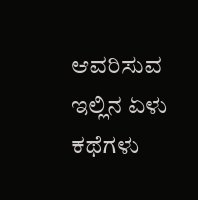ಆವರಿಸುವ ಇಲ್ಲಿನ ಏಳು ಕಥೆಗಳು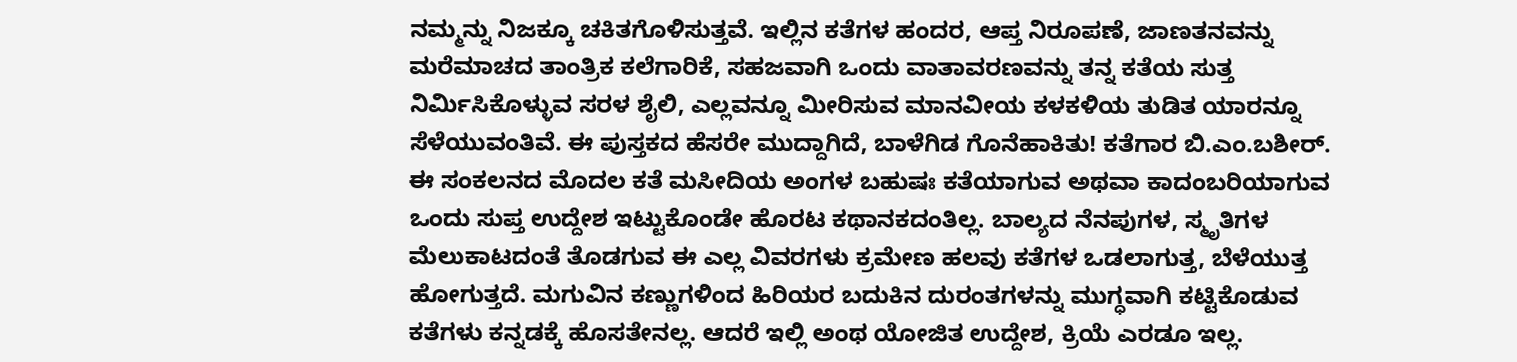ನಮ್ಮನ್ನು ನಿಜಕ್ಕೂ ಚಕಿತಗೊಳಿಸುತ್ತವೆ. ಇಲ್ಲಿನ ಕತೆಗಳ ಹಂದರ, ಆಪ್ತ ನಿರೂಪಣೆ, ಜಾಣತನವನ್ನು ಮರೆಮಾಚದ ತಾಂತ್ರಿಕ ಕಲೆಗಾರಿಕೆ, ಸಹಜವಾಗಿ ಒಂದು ವಾತಾವರಣವನ್ನು ತನ್ನ ಕತೆಯ ಸುತ್ತ ನಿರ್ಮಿಸಿಕೊಳ್ಳುವ ಸರಳ ಶೈಲಿ, ಎಲ್ಲವನ್ನೂ ಮೀರಿಸುವ ಮಾನವೀಯ ಕಳಕಳಿಯ ತುಡಿತ ಯಾರನ್ನೂ ಸೆಳೆಯುವಂತಿವೆ. ಈ ಪುಸ್ತಕದ ಹೆಸರೇ ಮುದ್ದಾಗಿದೆ, ಬಾಳೆಗಿಡ ಗೊನೆಹಾಕಿತು! ಕತೆಗಾರ ಬಿ.ಎಂ.ಬಶೀರ್.
ಈ ಸಂಕಲನದ ಮೊದಲ ಕತೆ ಮಸೀದಿಯ ಅಂಗಳ ಬಹುಷಃ ಕತೆಯಾಗುವ ಅಥವಾ ಕಾದಂಬರಿಯಾಗುವ ಒಂದು ಸುಪ್ತ ಉದ್ದೇಶ ಇಟ್ಟುಕೊಂಡೇ ಹೊರಟ ಕಥಾನಕದಂತಿಲ್ಲ. ಬಾಲ್ಯದ ನೆನಪುಗಳ, ಸ್ಮೃತಿಗಳ ಮೆಲುಕಾಟದಂತೆ ತೊಡಗುವ ಈ ಎಲ್ಲ ವಿವರಗಳು ಕ್ರಮೇಣ ಹಲವು ಕತೆಗಳ ಒಡಲಾಗುತ್ತ, ಬೆಳೆಯುತ್ತ ಹೋಗುತ್ತದೆ. ಮಗುವಿನ ಕಣ್ಣುಗಳಿಂದ ಹಿರಿಯರ ಬದುಕಿನ ದುರಂತಗಳನ್ನು ಮುಗ್ಧವಾಗಿ ಕಟ್ಟಿಕೊಡುವ ಕತೆಗಳು ಕನ್ನಡಕ್ಕೆ ಹೊಸತೇನಲ್ಲ. ಆದರೆ ಇಲ್ಲಿ ಅಂಥ ಯೋಜಿತ ಉದ್ದೇಶ, ಕ್ರಿಯೆ ಎರಡೂ ಇಲ್ಲ.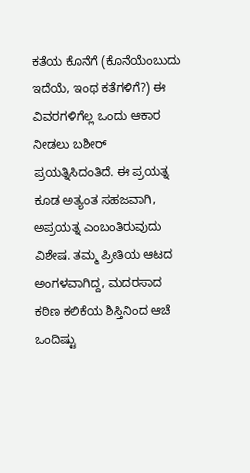ಕತೆಯ ಕೊನೆಗೆ (ಕೊನೆಯೆಂಬುದು ಇದೆಯೆ, ಇಂಥ ಕತೆಗಳಿಗೆ?) ಈ ವಿವರಗಳಿಗೆಲ್ಲ ಒಂದು ಆಕಾರ ನೀಡಲು ಬಶೀರ್ ಪ್ರಯತ್ನಿಸಿದಂತಿದೆ. ಈ ಪ್ರಯತ್ನ ಕೂಡ ಅತ್ಯಂತ ಸಹಜವಾಗಿ, ಅಪ್ರಯತ್ನ ಎಂಬಂತಿರುವುದು ವಿಶೇಷ. ತಮ್ಮ ಪ್ರೀತಿಯ ಆಟದ ಅಂಗಳವಾಗಿದ್ದ, ಮದರಸಾದ ಕಠಿಣ ಕಲಿಕೆಯ ಶಿಸ್ತಿನಿಂದ ಆಚೆ ಒಂದಿಷ್ಟು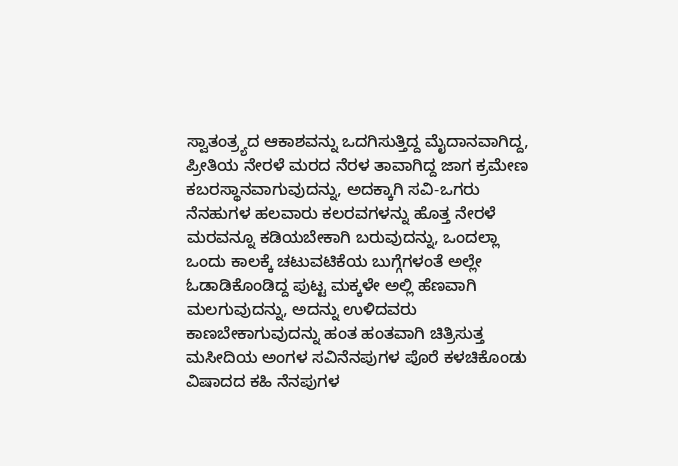ಸ್ವಾತಂತ್ರ್ಯದ ಆಕಾಶವನ್ನು ಒದಗಿಸುತ್ತಿದ್ದ ಮೈದಾನವಾಗಿದ್ದ, ಪ್ರೀತಿಯ ನೇರಳೆ ಮರದ ನೆರಳ ತಾವಾಗಿದ್ದ ಜಾಗ ಕ್ರಮೇಣ ಕಬರಸ್ಥಾನವಾಗುವುದನ್ನು, ಅದಕ್ಕಾಗಿ ಸವಿ-ಒಗರು ನೆನಹುಗಳ ಹಲವಾರು ಕಲರವಗಳನ್ನು ಹೊತ್ತ ನೇರಳೆ ಮರವನ್ನೂ ಕಡಿಯಬೇಕಾಗಿ ಬರುವುದನ್ನು, ಒಂದಲ್ಲಾ ಒಂದು ಕಾಲಕ್ಕೆ ಚಟುವಟಿಕೆಯ ಬುಗ್ಗೆಗಳಂತೆ ಅಲ್ಲೇ ಓಡಾಡಿಕೊಂಡಿದ್ದ ಪುಟ್ಟ ಮಕ್ಕಳೇ ಅಲ್ಲಿ ಹೆಣವಾಗಿ ಮಲಗುವುದನ್ನು, ಅದನ್ನು ಉಳಿದವರು ಕಾಣಬೇಕಾಗುವುದನ್ನು ಹಂತ ಹಂತವಾಗಿ ಚಿತ್ರಿಸುತ್ತ ಮಸೀದಿಯ ಅಂಗಳ ಸವಿನೆನಪುಗಳ ಪೊರೆ ಕಳಚಿಕೊಂಡು ವಿಷಾದದ ಕಹಿ ನೆನಪುಗಳ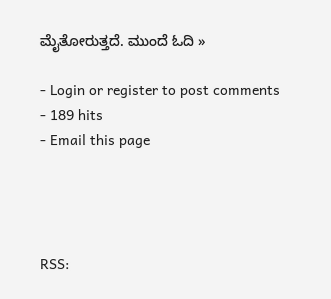ಮೈತೋರುತ್ತದೆ. ಮುಂದೆ ಓದಿ »

- Login or register to post comments
- 189 hits
- Email this page




RSS: